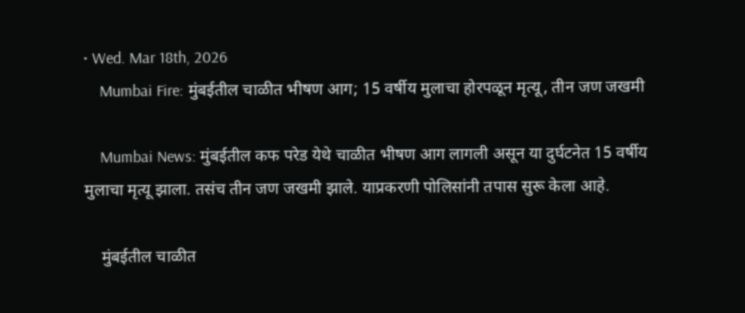• Wed. Mar 18th, 2026
    Mumbai Fire: मुंबईतील चाळीत भीषण आग; 15 वर्षीय मुलाचा होरपळून मृत्यू, तीन जण जखमी

    Mumbai News: मुंबईतील कफ परेड येथे चाळीत भीषण आग लागली असून या दुर्घटनेत 15 वर्षीय मुलाचा मृत्यू झाला. तसंच तीन जण जखमी झाले. याप्रकरणी पोलिसांनी तपास सुरू केला आहे.

    मुंबईतील चाळीत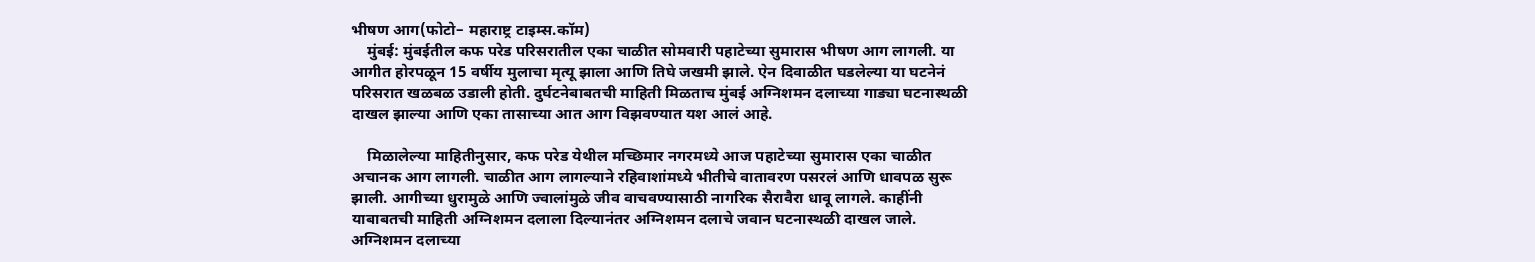भीषण आग(फोटो– महाराष्ट्र टाइम्स.कॉम)
    मुंबई: मुंबईतील कफ परेड परिसरातील एका चाळीत सोमवारी पहाटेच्या सुमारास भीषण आग लागली. या आगीत होरपळून 15 वर्षीय मुलाचा मृत्यू झाला आणि तिघे जखमी झाले. ऐन दिवाळीत घडलेल्या या घटनेनं परिसरात खळबळ उडाली होती. दुर्घटनेबाबतची माहिती मिळताच मुंबई अग्निशमन दलाच्या गाड्या घटनास्थळी दाखल झाल्या आणि एका तासाच्या आत आग विझवण्यात यश आलं आहे.

    मिळालेल्या माहितीनुसार, कफ परेड येथील मच्छिमार नगरमध्ये आज पहाटेच्या सुमारास एका चाळीत अचानक आग लागली. चाळीत आग लागल्याने रहिवाशांमध्ये भीतीचे वातावरण पसरलं आणि धावपळ सुरू झाली. आगीच्या धुरामुळे आणि ज्वालांमुळे जीव वाचवण्यासाठी नागरिक सैरावैरा धावू लागले. काहींनी याबाबतची माहिती अग्निशमन दलाला दिल्यानंतर अग्निशमन दलाचे जवान घटनास्थळी दाखल जाले. अग्निशमन दलाच्या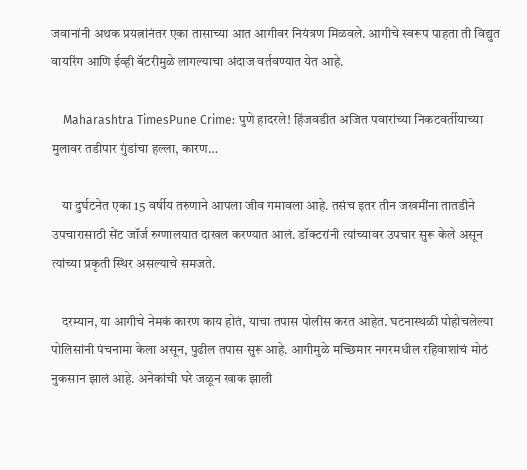जवानांनी अथक प्रयत्नांनंतर एका तासाच्या आत आगीवर नियंत्रण मिळवले. आगीचे स्वरूप पाहता ती विद्युत वायरिंग आणि ईव्ही बॅटरीमुळे लागल्याचा अंदाज वर्तवण्यात येत आहे.

    Maharashtra TimesPune Crime: पुणे हादरले! हिंजवडीत अजित पवारांच्या निकटवर्तीयाच्या मुलावर तडीपार गुंडांचा हल्ला, कारण…

    या दुर्घटनेत एका 15 वर्षीय तरुणाने आपला जीव गमावला आहे. तसंच इतर तीन जखमींना तातडीने उपचारासाठी सेंट जॉर्ज रुग्णालयात दाखल करण्यात आलं. डॉक्टरांनी त्यांच्यावर उपचार सुरू केले असून त्यांच्या प्रकृती स्थिर असल्याचे समजते.

    दरम्यान, या आगीचे नेमकं कारण काय होतं, याचा तपास पोलीस करत आहेत. घटनास्थळी पोहोचलेल्या पोलिसांनी पंचनामा केला असून, पुढील तपास सुरू आहे. आगीमुळे मच्छिमार नगरमधील रहिवाशांचं मोठं नुकसान झालं आहे. अनेकांची घरे जळून खाक झाली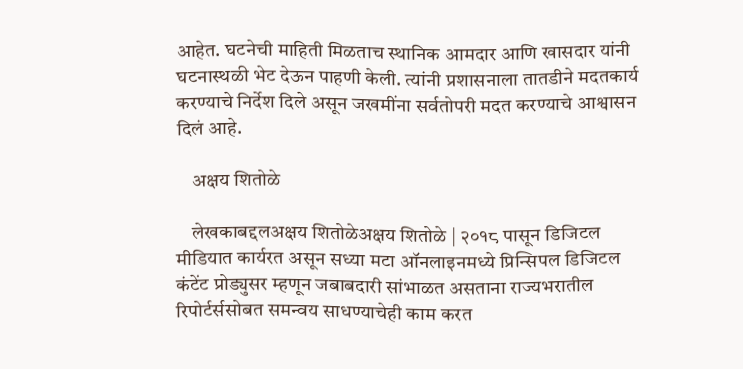आहेत. घटनेची माहिती मिळताच स्थानिक आमदार आणि खासदार यांनी घटनास्थळी भेट देऊन पाहणी केली. त्यांनी प्रशासनाला तातडीने मदतकार्य करण्याचे निर्देश दिले असून जखमींना सर्वतोपरी मदत करण्याचे आश्वासन दिलं आहे.

    अक्षय शितोळे

    लेखकाबद्दलअक्षय शितोळेअक्षय शितोळे | २०१८ पासून डिजिटल मीडियात कार्यरत असून सध्या मटा ऑनलाइनमध्ये प्रिन्सिपल डिजिटल कंटेंट प्रोड्युसर म्हणून जबाबदारी सांभाळत असताना राज्यभरातील रिपोर्टर्ससोबत समन्वय साधण्याचेही काम करत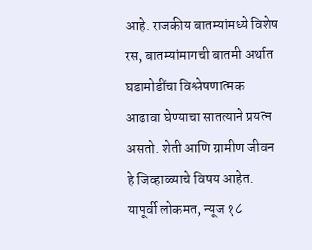आहे. राजकीय बातम्यांमध्ये विशेष रस, बातम्यांमागची बातमी अर्थात घडामोडींचा विश्लेषणात्मक आढावा घेण्याचा सातत्याने प्रयत्न असतो. शेती आणि ग्रामीण जीवन हे जिव्हाळ्याचे विषय आहेत. यापूर्वी लोकमत, न्यूज १८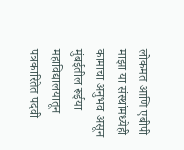लोकमत आणि एबीपी माझा या संस्थांमध्येही कामाचा अनुभव असून मुंबईतील रूईया महाविद्यालयातून पत्रकारितेत पदवी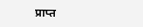प्राप्त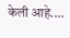केली आहे.…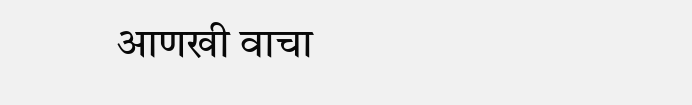आणखी वाचा